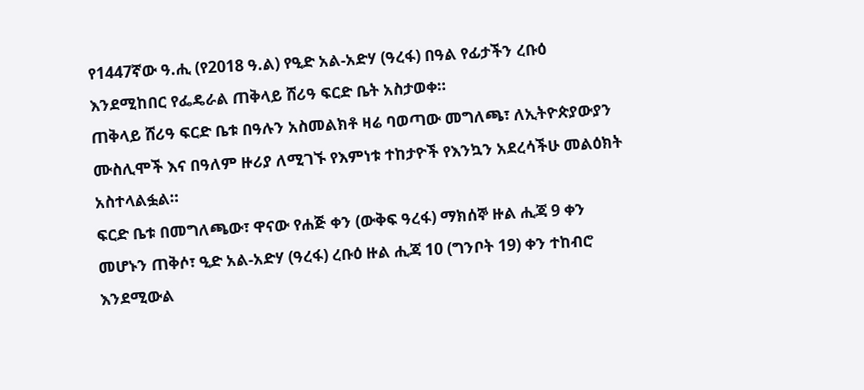የ1447ኛው ዓ.ሒ (የ2018 ዓ.ል) የዒድ አል-አድሃ (ዓረፋ) በዓል የፊታችን ረቡዕ እንደሚከበር የፌዴራል ጠቅላይ ሸሪዓ ፍርድ ቤት አስታወቀ።
ጠቅላይ ሸሪዓ ፍርድ ቤቱ በዓሉን አስመልክቶ ዛሬ ባወጣው መግለጫ፣ ለኢትዮጵያውያን ሙስሊሞች እና በዓለም ዙሪያ ለሚገኙ የእምነቱ ተከታዮች የእንኳን አደረሳችሁ መልዕክት አስተላልፏል።
ፍርድ ቤቱ በመግለጫው፣ ዋናው የሐጅ ቀን (ውቅፍ ዓረፋ) ማክሰኞ ዙል ሒጃ 9 ቀን መሆኑን ጠቅሶ፣ ዒድ አል-አድሃ (ዓረፋ) ረቡዕ ዙል ሒጃ 10 (ግንቦት 19) ቀን ተከብሮ እንደሚውል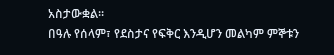አስታውቋል።
በዓሉ የሰላም፣ የደስታና የፍቅር እንዲሆን መልካም ምኞቱን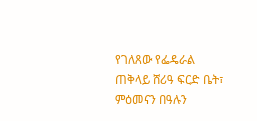የገለጸው የፌዴራል ጠቅላይ ሸሪዓ ፍርድ ቤት፣ ምዕመናን በዓሉን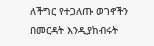ለችግር የተጋለጡ ወገኖችን በመርዳት እንዲያከብሩት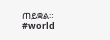ጠይቋል።
#world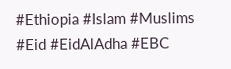#Ethiopia #Islam #Muslims #Eid #EidAlAdha #EBC